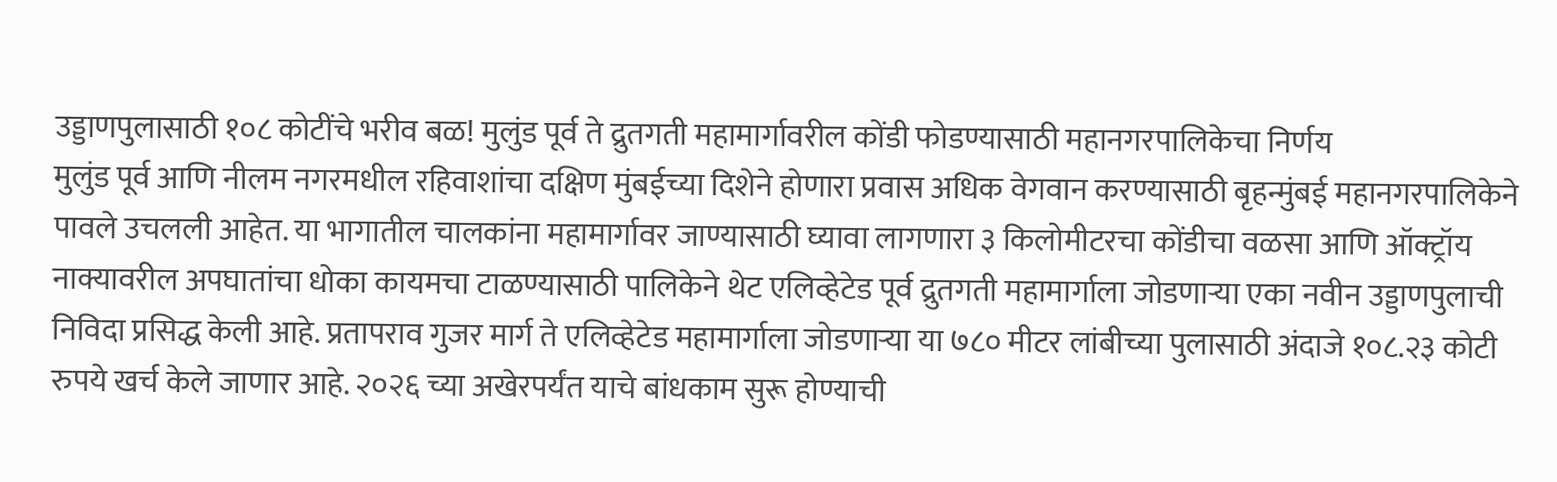उड्डाणपुलासाठी १०८ कोटींचे भरीव बळ! मुलुंड पूर्व ते द्रुतगती महामार्गावरील कोंडी फोडण्यासाठी महानगरपालिकेचा निर्णय
मुलुंड पूर्व आणि नीलम नगरमधील रहिवाशांचा दक्षिण मुंबईच्या दिशेने होणारा प्रवास अधिक वेगवान करण्यासाठी बृहन्मुंबई महानगरपालिकेने पावले उचलली आहेत. या भागातील चालकांना महामार्गावर जाण्यासाठी घ्यावा लागणारा ३ किलोमीटरचा कोंडीचा वळसा आणि ऑक्ट्रॉय नाक्यावरील अपघातांचा धोका कायमचा टाळण्यासाठी पालिकेने थेट एलिव्हेटेड पूर्व द्रुतगती महामार्गाला जोडणाऱ्या एका नवीन उड्डाणपुलाची निविदा प्रसिद्ध केली आहे. प्रतापराव गुजर मार्ग ते एलिव्हेटेड महामार्गाला जोडणाऱ्या या ७८० मीटर लांबीच्या पुलासाठी अंदाजे १०८.२३ कोटी रुपये खर्च केले जाणार आहे. २०२६ च्या अखेरपर्यंत याचे बांधकाम सुरू होण्याची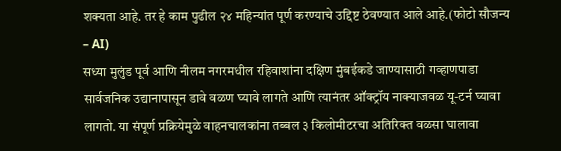शक्यता आहे. तर हे काम पुढील २४ महिन्यांत पूर्ण करण्याचे उद्दिष्ट ठेवण्यात आले आहे.(फोटो सौजन्य – AI)
सध्या मुलुंड पूर्व आणि नीलम नगरमधील रहिवाशांना दक्षिण मुंबईकडे जाण्यासाठी गव्हाणपाडा सार्वजनिक उद्यानापासून डावे वळण घ्यावे लागते आणि त्यानंतर ऑक्ट्रॉय नाक्याजवळ यू-टर्न घ्यावा लागतो. या संपूर्ण प्रक्रियेमुळे वाहनचालकांना तब्बल ३ किलोमीटरचा अतिरिक्त वळसा घालावा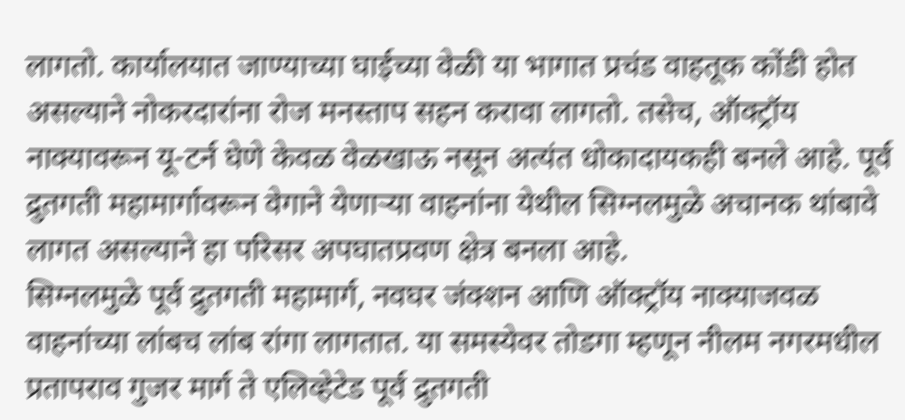लागतो. कार्यालयात जाण्याच्या घाईच्या वेळी या भागात प्रचंड वाहतूक कोंडी होत असल्याने नोकरदारांना रोज मनस्ताप सहन करावा लागतो. तसेच, ऑक्ट्रॉय नाक्यावरून यू-टर्न घेणे केवळ वेळखाऊ नसून अत्यंत धोकादायकही बनले आहे. पूर्व द्रुतगती महामार्गावरून वेगाने येणाऱ्या वाहनांना येथील सिग्नलमुळे अचानक थांबावे लागत असल्याने हा परिसर अपघातप्रवण क्षेत्र बनला आहे.
सिग्नलमुळे पूर्व द्रुतगती महामार्ग, नवघर जंक्शन आणि ऑक्ट्रॉय नाक्याजवळ वाहनांच्या लांबच लांब रांगा लागतात. या समस्येवर तोडगा म्हणून नीलम नगरमधील प्रतापराव गुजर मार्ग ते एलिव्हेटेड पूर्व द्रुतगती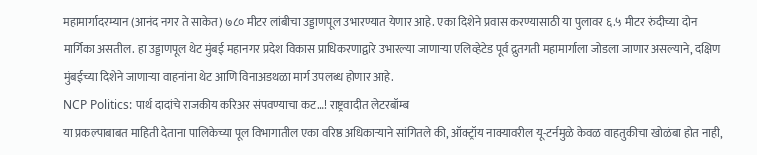महामार्गादरम्यान (आनंद नगर ते साकेत) ७८० मीटर लांबीचा उड्डाणपूल उभारण्यात येणार आहे. एका दिशेने प्रवास करण्यासाठी या पुलावर ६.५ मीटर रुंदीच्या दोन मार्गिका असतील. हा उड्डाणपूल थेट मुंबई महानगर प्रदेश विकास प्राधिकरणाद्वारे उभारल्या जाणाऱ्या एलिव्हेटेड पूर्व द्रुतगती महामार्गाला जोडला जाणार असल्याने, दक्षिण मुंबईच्या दिशेने जाणाऱ्या वाहनांना थेट आणि विनाअडथळा मार्ग उपलब्ध होणार आहे.
NCP Politics: पार्थ दादांचे राजकीय करिअर संपवण्याचा कट…! राष्ट्रवादीत लेटरबॉम्ब
या प्रकल्पाबाबत माहिती देताना पालिकेच्या पूल विभागातील एका वरिष्ठ अधिकाऱ्याने सांगितले की, ऑक्ट्रॉय नाक्यावरील यू-टर्नमुळे केवळ वाहतुकीचा खोळंबा होत नाही,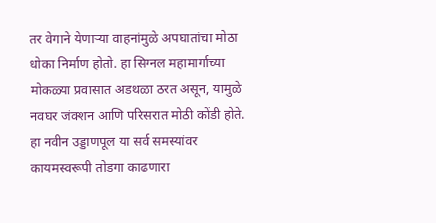तर वेगाने येणाऱ्या वाहनांमुळे अपघातांचा मोठा धोका निर्माण होतो. हा सिग्नल महामार्गाच्या मोकळ्या प्रवासात अडथळा ठरत असून, यामुळे नवघर जंक्शन आणि परिसरात मोठी कोंडी होते. हा नवीन उड्डाणपूल या सर्व समस्यांवर कायमस्वरूपी तोडगा काढणारा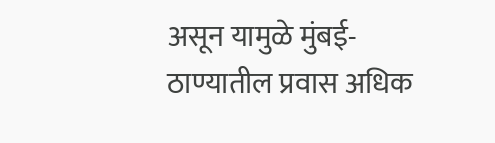असून यामुळे मुंबई-ठाण्यातील प्रवास अधिक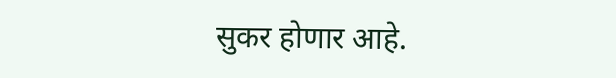सुकर होणार आहे.